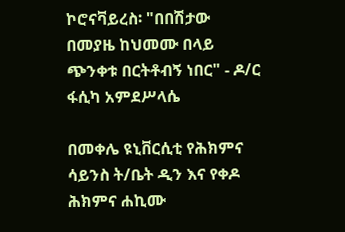ኮሮናቫይረስ፡ "በበሽታው በመያዜ ከህመሙ በላይ ጭንቀቱ በርትቶብኝ ነበር" - ዶ/ር ፋሲካ አምደሥላሴ

በመቀሌ ዩኒቨርሲቲ የሕክምና ሳይንስ ት/ቤት ዲን እና የቀዶ ሕክምና ሐኪሙ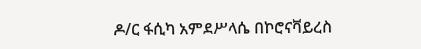ዶ/ር ፋሲካ አምደሥላሴ በኮሮናቫይረስ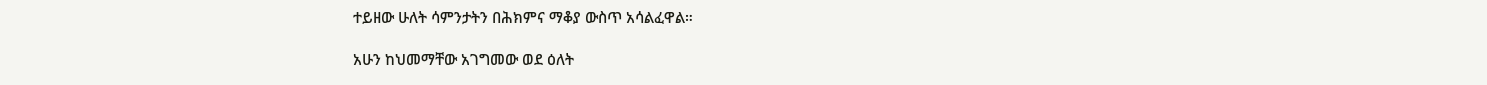ተይዘው ሁለት ሳምንታትን በሕክምና ማቆያ ውስጥ አሳልፈዋል።

አሁን ከህመማቸው አገግመው ወደ ዕለት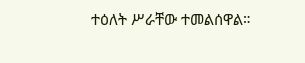ተዕለት ሥራቸው ተመልሰዋል።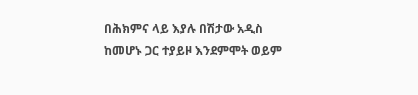በሕክምና ላይ እያሉ በሽታው አዲስ ከመሆኑ ጋር ተያይዞ እንደምሞት ወይም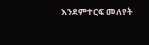እንደምተርፍ መለየት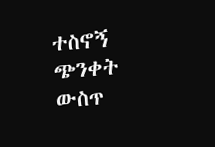ተስኖኝ ጭንቀት ውስጥ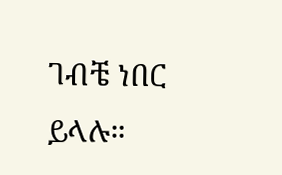ገብቼ ነበር ይላሉ።